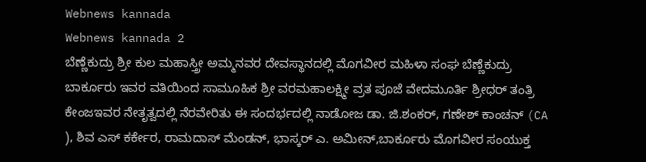Webnews kannada
Webnews kannada 2
ಬೆಣ್ಣೆಕುದ್ರು ಶ್ರೀ ಕುಲ ಮಹಾಸ್ತ್ರೀ ಅಮ್ಮನವರ ದೇವಸ್ಥಾನದಲ್ಲಿ ಮೊಗವೀರ ಮಹಿಳಾ ಸಂಘ ಬೆಣ್ಣೆಕುದ್ರು ಬಾರ್ಕೂರು ಇವರ ವತಿಯಿಂದ ಸಾಮೂಹಿಕ ಶ್ರೀ ವರಮಹಾಲಕ್ಷ್ಮೀ ವ್ರತ ಪೂಜೆ ವೇದಮೂರ್ತಿ ಶ್ರೀಧರ್ ತಂತ್ರಿ ಕೇಂಜಇವರ ನೇತೃತ್ವದಲ್ಲಿ ನೆರವೇರಿತು ಈ ಸಂದರ್ಭದಲ್ಲಿ ನಾಡೋಜ ಡಾ. ಜಿ.ಶಂಕರ್, ಗಣೇಶ್ ಕಾಂಚನ್ (CA ), ಶಿವ ಎಸ್ ಕರ್ಕೇರ, ರಾಮದಾಸ್ ಮೆಂಡನ್, ಭಾಸ್ಕರ್ ಎ. ಅಮೀನ್,ಬಾರ್ಕೂರು ಮೊಗವೀರ ಸಂಯುಕ್ತ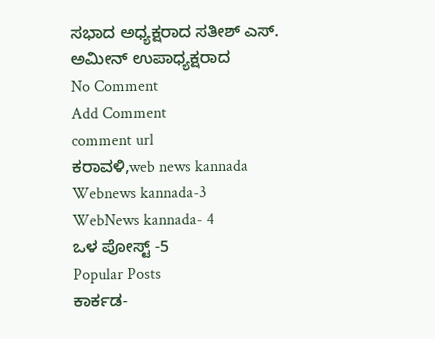ಸಭಾದ ಅಧ್ಯಕ್ಷರಾದ ಸತೀಶ್ ಎಸ್. ಅಮೀನ್ ಉಪಾಧ್ಯಕ್ಷರಾದ
No Comment
Add Comment
comment url
ಕರಾವಳಿ,web news kannada
Webnews kannada-3
WebNews kannada- 4
ಒಳ ಪೋಸ್ಟ್ -5
Popular Posts
ಕಾರ್ಕಡ-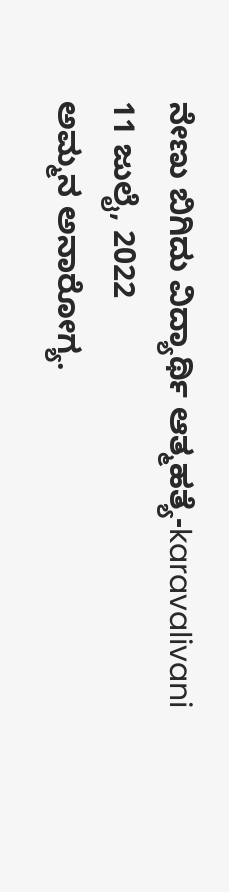ನೇಣು ಬಿಗಿದು ವಿದ್ಯಾರ್ಥಿ ಆತ್ಮಹತ್ಯೆ-karavalivani
11 ಜುಲೈ, 2022
ಅಮ್ಮನ ಅನಾರೋಗ್ಯ.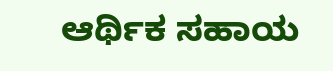ಆರ್ಥಿಕ ಸಹಾಯ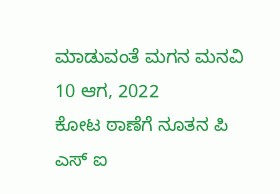ಮಾಡುವಂತೆ ಮಗನ ಮನವಿ
10 ಆಗ, 2022
ಕೋಟ ಠಾಣೆಗೆ ನೂತನ ಪಿ ಎಸ್ ಐ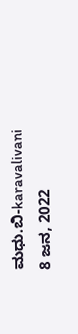ಮಧು.ಬಿ-karavalivani
8 ಜನ, 2022